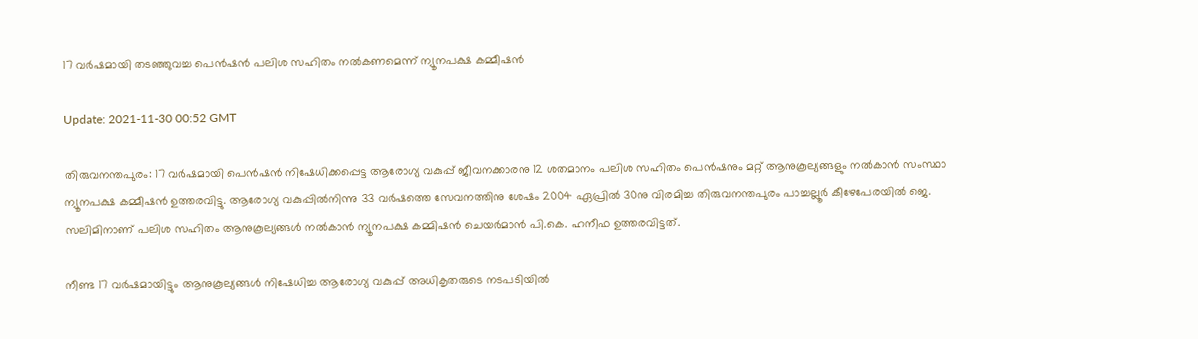17 വര്‍ഷമായി തടഞ്ഞുവച്ച പെന്‍ഷന്‍ പലിശ സഹിതം നല്‍കണമെന്ന് ന്യൂനപക്ഷ കമ്മീഷന്‍

Update: 2021-11-30 00:52 GMT

തിരുവനന്തപുരം: 17 വര്‍ഷമായി പെന്‍ഷന്‍ നിഷേധിക്കപ്പെട്ട ആരോഗ്യ വകുപ്പ് ജീവനക്കാരനു 12 ശതമാനം പലിശ സഹിതം പെന്‍ഷനും മറ്റ് ആനുകൂല്യങ്ങളും നല്‍കാന്‍ സംസ്ഥാ ന്യൂനപക്ഷ കമ്മീഷന്‍ ഉത്തരവിട്ടു. ആരോഗ്യ വകുപ്പില്‍നിന്നു 33 വര്‍ഷത്തെ സേവനത്തിനു ശേഷം 2004 ഏപ്രില്‍ 30നു വിരമിച്ച തിരുവനന്തപുരം പാച്ചല്ലൂര്‍ കീഴേപേരയില്‍ ജെ. സലിമിനാണ് പലിശ സഹിതം ആനുകൂല്യങ്ങള്‍ നല്‍കാന്‍ ന്യൂനപക്ഷ കമ്മിഷന്‍ ചെയര്‍മാന്‍ പി.കെ. ഹനീഫ ഉത്തരവിട്ടത്.

നീണ്ട 17 വര്‍ഷമായിട്ടും ആനുകൂല്യങ്ങള്‍ നിഷേധിച്ച ആരോഗ്യ വകുപ്പ് അധികൃതരുടെ നടപടിയില്‍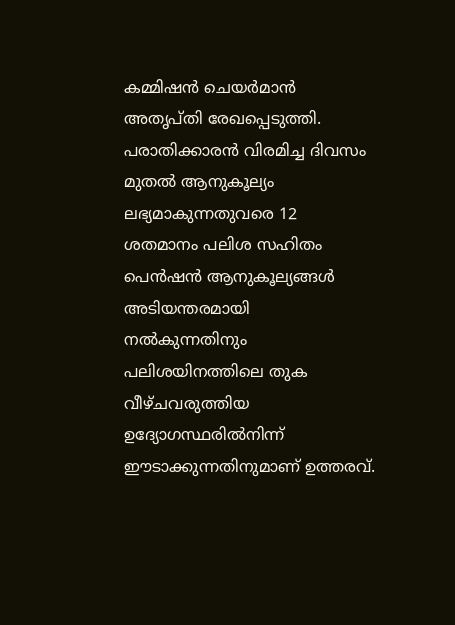കമ്മിഷന്‍ ചെയര്‍മാന്‍ അതൃപ്തി രേഖപ്പെടുത്തി. പരാതിക്കാരന്‍ വിരമിച്ച ദിവസം മുതല്‍ ആനുകൂല്യം ലഭ്യമാകുന്നതുവരെ 12 ശതമാനം പലിശ സഹിതം പെന്‍ഷന്‍ ആനുകൂല്യങ്ങള്‍ അടിയന്തരമായി നല്‍കുന്നതിനും പലിശയിനത്തിലെ തുക വീഴ്ചവരുത്തിയ ഉദ്യോഗസ്ഥരില്‍നിന്ന് ഈടാക്കുന്നതിനുമാണ് ഉത്തരവ്.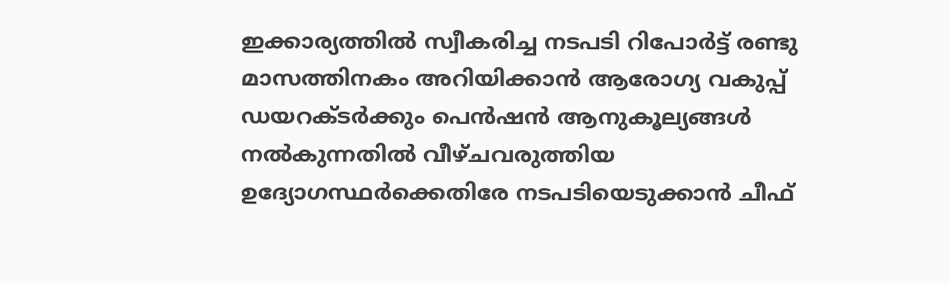ഇക്കാര്യത്തില്‍ സ്വീകരിച്ച നടപടി റിപോര്‍ട്ട് രണ്ടു മാസത്തിനകം അറിയിക്കാന്‍ ആരോഗ്യ വകുപ്പ് ഡയറക്ടര്‍ക്കും പെന്‍ഷന്‍ ആനുകൂല്യങ്ങള്‍ നല്‍കുന്നതില്‍ വീഴ്ചവരുത്തിയ ഉദ്യോഗസ്ഥര്‍ക്കെതിരേ നടപടിയെടുക്കാന്‍ ചീഫ്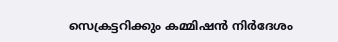സെക്രട്ടറിക്കും കമ്മിഷന്‍ നിര്‍ദേശം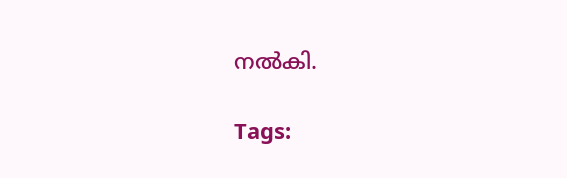നല്‍കി.

Tags: